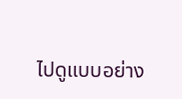ไปดูแบบอย่าง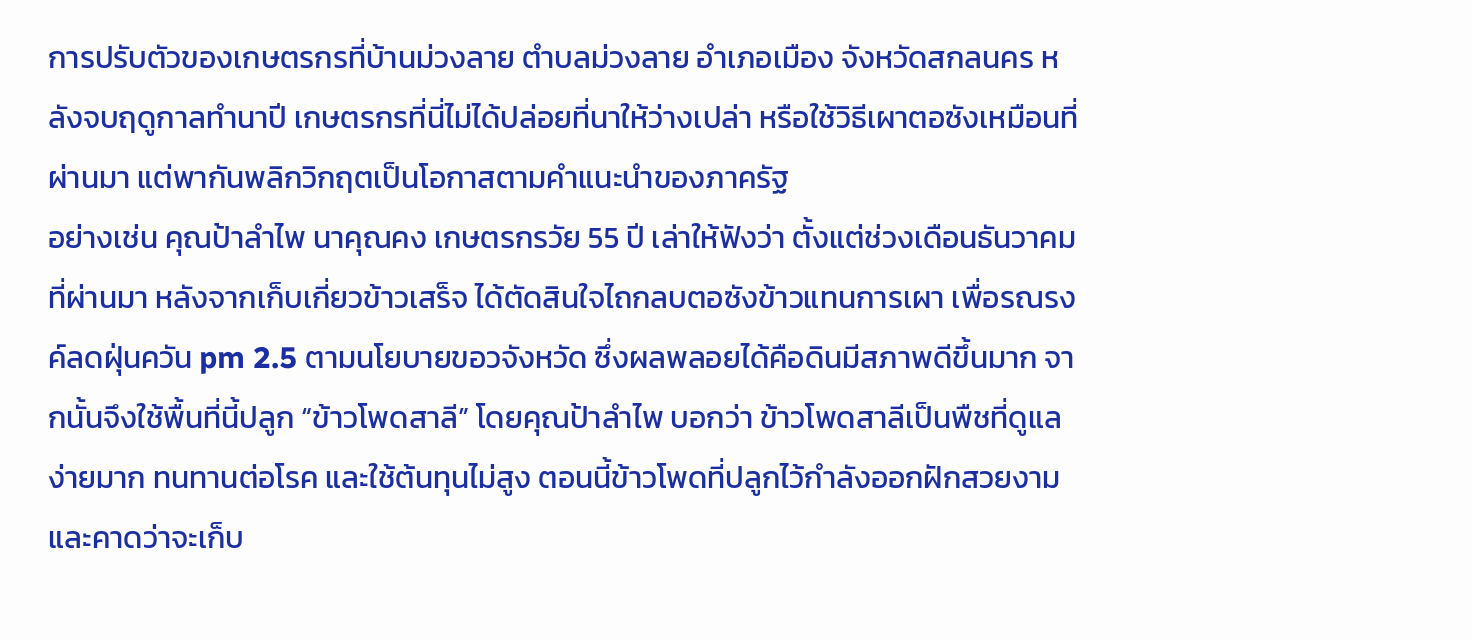การปรับตัวของเกษตรกรที่บ้านม่วงลาย ตำบลม่วงลาย อำเภอเมือง จังหวัดสกลนคร หลังจบฤดูกาลทำนาปี เกษตรกรที่นี่ไม่ได้ปล่อยที่นาให้ว่างเปล่า หรือใช้วิธีเผาตอซังเหมือนที่ผ่านมา แต่พากันพลิกวิกฤตเป็นโอกาสตามคำแนะนำของภาครัฐ
อย่างเช่น คุณป้าลำไพ นาคุณคง เกษตรกรวัย 55 ปี เล่าให้ฟังว่า ตั้งแต่ช่วงเดือนธันวาคมที่ผ่านมา หลังจากเก็บเกี่ยวข้าวเสร็จ ได้ตัดสินใจไถกลบตอซังข้าวแทนการเผา เพื่อรณรงค์ลดฝุ่นควัน pm 2.5 ตามนโยบายขอวจังหวัด ซึ่งผลพลอยได้คือดินมีสภาพดีขึ้นมาก จากนั้นจึงใช้พื้นที่นี้ปลูก “ข้าวโพดสาลี” โดยคุณป้าลำไพ บอกว่า ข้าวโพดสาลีเป็นพืชที่ดูแลง่ายมาก ทนทานต่อโรค และใช้ต้นทุนไม่สูง ตอนนี้ข้าวโพดที่ปลูกไว้กำลังออกฝักสวยงาม และคาดว่าจะเก็บ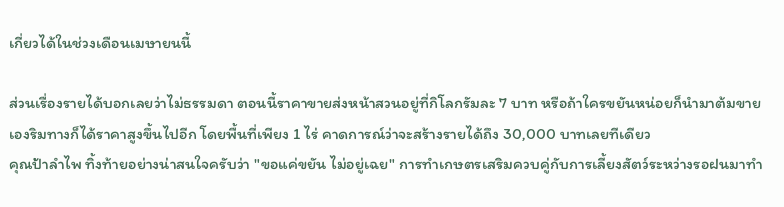เกี่ยวได้ในช่วงเดือนเมษายนนี้

ส่วนเรื่องรายได้บอกเลยว่าไม่ธรรมดา ตอนนี้ราคาขายส่งหน้าสวนอยู่ที่กิโลกรัมละ 7 บาท หรือถ้าใครขยันหน่อยก็นำมาต้มขายเองริมทางก็ได้ราคาสูงขึ้นไปอีก โดยพื้นที่เพียง 1 ไร่ คาดการณ์ว่าจะสร้างรายได้ถึง 30,000 บาทเลยทีเดียว
คุณป้าลำไพ ทิ้งท้ายอย่างน่าสนใจครับว่า "ขอแค่ขยัน ไม่อยู่เฉย" การทำเกษตรเสริมควบคู่กับการเลี้ยงสัตว์ระหว่างรอฝนมาทำ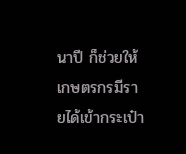นาปี ก็ช่วยให้เกษตรกรมีรายได้เข้ากระเป๋า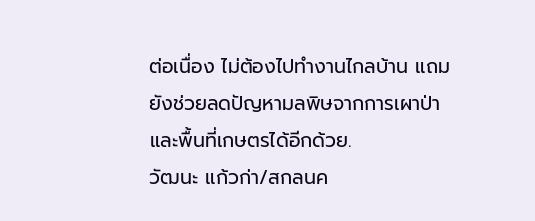ต่อเนื่อง ไม่ต้องไปทำงานไกลบ้าน แถมยังช่วยลดปัญหามลพิษจากการเผาป่าและพื้นที่เกษตรได้อีกด้วย.
วัฒนะ แก้วก่า/สกลนค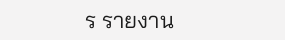ร รายงาน